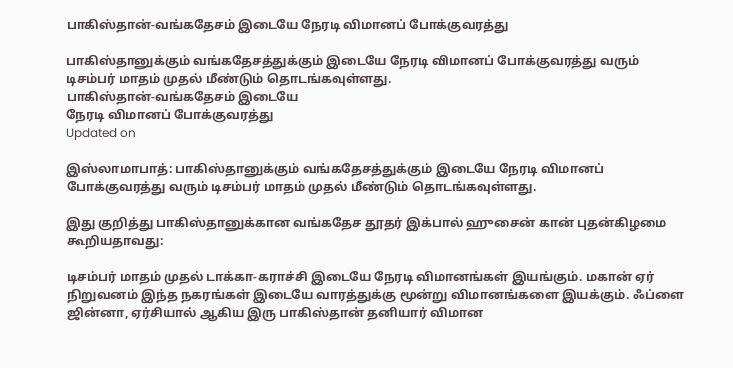பாகிஸ்தான்-வங்கதேசம் இடையே நேரடி விமானப் போக்குவரத்து

பாகிஸ்தானுக்கும் வங்கதேசத்துக்கும் இடையே நேரடி விமானப் போக்குவரத்து வரும் டிசம்பர் மாதம் முதல் மீண்டும் தொடங்கவுள்ளது.
பாகிஸ்தான்-வங்கதேசம் இடையே
நேரடி விமானப் போக்குவரத்து
Updated on

இஸ்லாமாபாத்: பாகிஸ்தானுக்கும் வங்கதேசத்துக்கும் இடையே நேரடி விமானப் போக்குவரத்து வரும் டிசம்பர் மாதம் முதல் மீண்டும் தொடங்கவுள்ளது.

இது குறித்து பாகிஸ்தானுக்கான வங்கதேச தூதர் இக்பால் ஹுசைன் கான் புதன்கிழமை கூறியதாவது:

டிசம்பர் மாதம் முதல் டாக்கா-கராச்சி இடையே நேரடி விமானங்கள் இயங்கும். மகான் ஏர் நிறுவனம் இந்த நகரங்கள் இடையே வாரத்துக்கு மூன்று விமானங்களை இயக்கும். ஃப்ளை ஜின்னா, ஏர்சியால் ஆகிய இரு பாகிஸ்தான் தனியார் விமான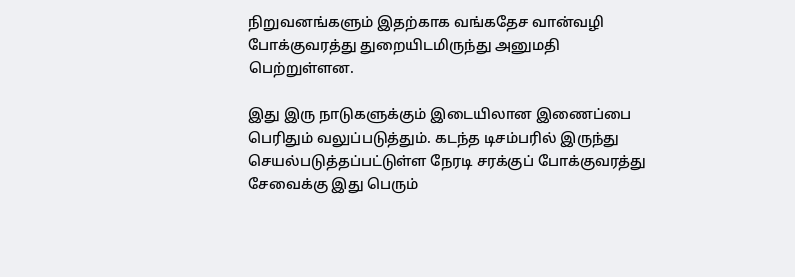நிறுவனங்களும் இதற்காக வங்கதேச வான்வழி போக்குவரத்து துறையிடமிருந்து அனுமதி பெற்றுள்ளன.

இது இரு நாடுகளுக்கும் இடையிலான இணைப்பை பெரிதும் வலுப்படுத்தும். கடந்த டிசம்பரில் இருந்து செயல்படுத்தப்பட்டுள்ள நேரடி சரக்குப் போக்குவரத்து சேவைக்கு இது பெரும்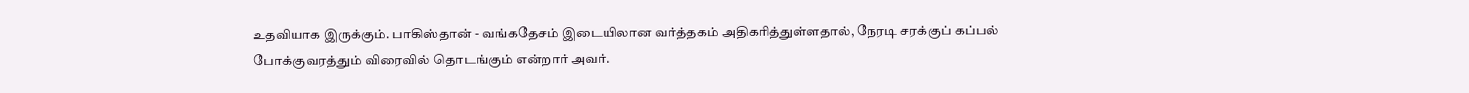உதவியாக இருக்கும். பாகிஸ்தான் - வங்கதேசம் இடையிலான வர்த்தகம் அதிகரித்துள்ளதால், நேரடி சரக்குப் கப்பல் போக்குவரத்தும் விரைவில் தொடங்கும் என்றார் அவர்.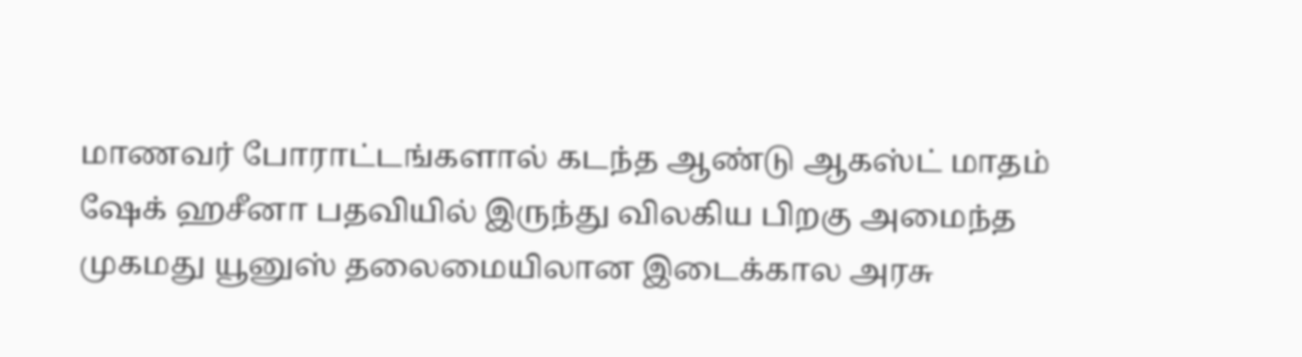மாணவர் போராட்டங்களால் கடந்த ஆண்டு ஆகஸ்ட் மாதம் ஷேக் ஹசீனா பதவியில் இருந்து விலகிய பிறகு அமைந்த முகமது யூனுஸ் தலைமையிலான இடைக்கால அரசு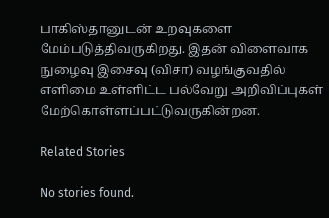பாகிஸ்தானுடன் உறவுகளை மேம்படுத்திவருகிறது. இதன் விளைவாக நுழைவு இசைவு (விசா) வழங்குவதில் எளிமை உள்ளிட்ட பல்வேறு அறிவிப்புகள் மேற்கொள்ளப்பட்டுவருகின்றன.

Related Stories

No stories found.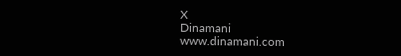X
Dinamani
www.dinamani.com